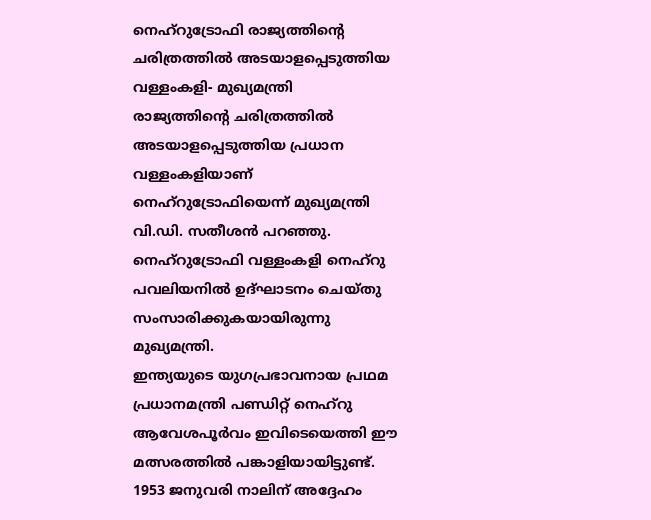നെഹ്റുട്രോഫി രാജ്യത്തിൻ്റെ ചരിത്രത്തിൽ അടയാളപ്പെടുത്തിയ വള്ളംകളി- മുഖ്യമന്ത്രി
രാജ്യത്തിൻ്റെ ചരിത്രത്തിൽ അടയാളപ്പെടുത്തിയ പ്രധാന വള്ളംകളിയാണ് നെഹ്റുട്രോഫിയെന്ന് മുഖ്യമന്ത്രി വി.ഡി. സതീശൻ പറഞ്ഞു. നെഹ്റുട്രോഫി വള്ളംകളി നെഹ്റു പവലിയനിൽ ഉദ്ഘാടനം ചെയ്തു സംസാരിക്കുകയായിരുന്നു മുഖ്യമന്ത്രി.
ഇന്ത്യയുടെ യുഗപ്രഭാവനായ പ്രഥമ പ്രധാനമന്ത്രി പണ്ഡിറ്റ് നെഹ്റു ആവേശപൂർവം ഇവിടെയെത്തി ഈ മത്സരത്തിൽ പങ്കാളിയായിട്ടുണ്ട്. 1953 ജനുവരി നാലിന് അദ്ദേഹം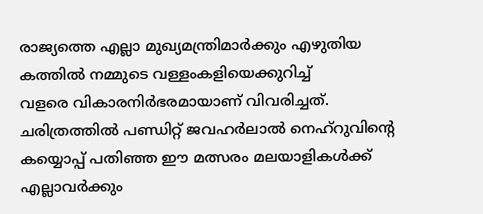രാജ്യത്തെ എല്ലാ മുഖ്യമന്ത്രിമാർക്കും എഴുതിയ കത്തിൽ നമ്മുടെ വള്ളംകളിയെക്കുറിച്ച്
വളരെ വികാരനിർഭരമായാണ് വിവരിച്ചത്.
ചരിത്രത്തിൽ പണ്ഡിറ്റ് ജവഹർലാൽ നെഹ്റുവിൻ്റെ കയ്യൊപ്പ് പതിഞ്ഞ ഈ മത്സരം മലയാളികൾക്ക് എല്ലാവർക്കും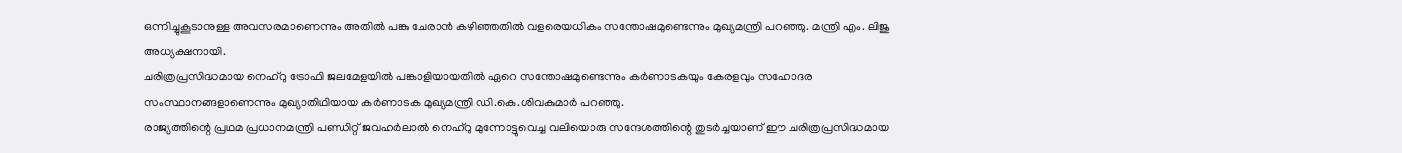ഒന്നിച്ചുകൂടാനുള്ള അവസരമാണെന്നും അതിൽ പങ്കു ചേരാൻ കഴിഞ്ഞതിൽ വളരെയധികം സന്തോഷമുണ്ടെന്നും മുഖ്യമന്ത്രി പറഞ്ഞു. മന്ത്രി എം. ലിജു അധ്യക്ഷനായി.
ചരിത്രപ്രസിദ്ധമായ നെഹ്റു ട്രോഫി ജലമേളയിൽ പങ്കാളിയായതിൽ ഏറെ സന്തോഷമുണ്ടെന്നും കർണാടകയും കേരളവും സഹോദര സംസ്ഥാനങ്ങളാണെന്നും മുഖ്യാതിഥിയായ കർണാടക മുഖ്യമന്ത്രി ഡി.കെ.ശിവകുമാർ പറഞ്ഞു.
രാജ്യത്തിന്റെ പ്രഥമ പ്രധാനമന്ത്രി പണ്ഡിറ്റ് ജവഹർലാൽ നെഹ്റു മുന്നോട്ടുവെച്ച വലിയൊരു സന്ദേശത്തിന്റെ തുടർച്ചയാണ് ഈ ചരിത്രപ്രസിദ്ധമായ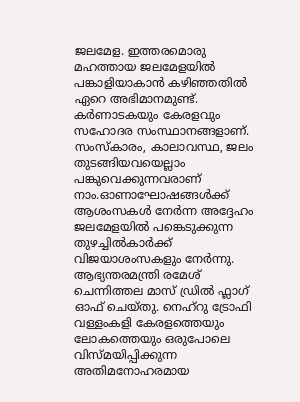ജലമേള. ഇത്തരമൊരു മഹത്തായ ജലമേളയിൽ പങ്കാളിയാകാൻ കഴിഞ്ഞതിൽ ഏറെ അഭിമാനമുണ്ട്. കർണാടകയും കേരളവും സഹോദര സംസ്ഥാനങ്ങളാണ്. സംസ്കാരം, കാലാവസ്ഥ, ജലം തുടങ്ങിയവയെല്ലാം പങ്കുവെക്കുന്നവരാണ് നാം.ഓണാഘോഷങ്ങൾക്ക് ആശംസകൾ നേർന്ന അദ്ദേഹം ജലമേളയിൽ പങ്കെടുക്കുന്ന തുഴച്ചിൽകാർക്ക് വിജയാശംസകളും നേർന്നു.
ആഭ്യന്തരമന്ത്രി രമേശ് ചെന്നിത്തല മാസ് ഡ്രിൽ ഫ്ലാഗ് ഓഫ് ചെയ്തു. നെഹ്റു ട്രോഫി വള്ളംകളി കേരളത്തെയും ലോകത്തെയും ഒരുപോലെ വിസ്മയിപ്പിക്കുന്ന അതിമനോഹരമായ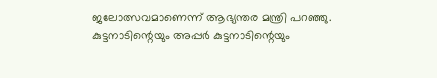ജലോത്സവമാണെന്ന് ആഭ്യന്തര മന്ത്രി പറഞ്ഞു.
കുട്ടനാടിന്റെയും അപ്പർ കുട്ടനാടിന്റെയും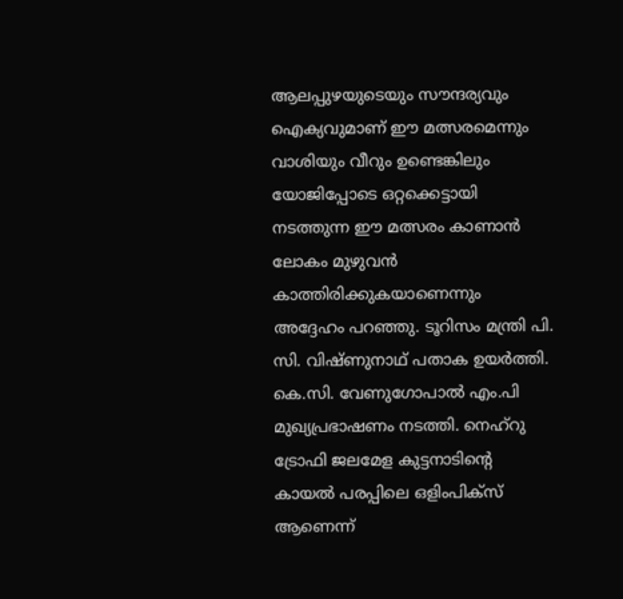ആലപ്പുഴയുടെയും സൗന്ദര്യവും ഐക്യവുമാണ് ഈ മത്സരമെന്നും വാശിയും വീറും ഉണ്ടെങ്കിലും യോജിപ്പോടെ ഒറ്റക്കെട്ടായി നടത്തുന്ന ഈ മത്സരം കാണാൻ ലോകം മുഴുവൻ കാത്തിരിക്കുകയാണെന്നും അദ്ദേഹം പറഞ്ഞു. ടൂറിസം മന്ത്രി പി. സി. വിഷ്ണുനാഥ് പതാക ഉയർത്തി.
കെ.സി. വേണുഗോപാൽ എം.പി മുഖ്യപ്രഭാഷണം നടത്തി. നെഹ്റു ട്രോഫി ജലമേള കുട്ടനാടിന്റെ കായൽ പരപ്പിലെ ഒളിംപിക്സ് ആണെന്ന്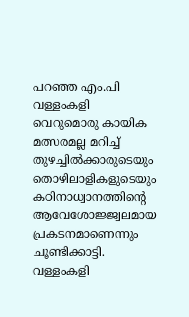പറഞ്ഞ എം.പി വള്ളംകളി വെറുമൊരു കായിക മത്സരമല്ല മറിച്ച് തുഴച്ചിൽക്കാരുടെയും തൊഴിലാളികളുടെയും കഠിനാധ്വാനത്തിന്റെ ആവേശോജ്ജ്വലമായ പ്രകടനമാണെന്നും ചൂണ്ടിക്കാട്ടി.
വള്ളംകളി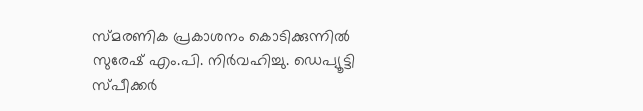സ്മരണിക പ്രകാശനം കൊടിക്കുന്നിൽ സുരേഷ് എം.പി. നിർവഹിച്ചു. ഡെപ്യൂട്ടി സ്പീക്കർ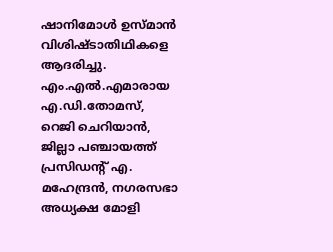ഷാനിമോൾ ഉസ്മാൻ വിശിഷ്ടാതിഥികളെ ആദരിച്ചു. എം.എൽ.എമാരായ എ.ഡി.തോമസ്, റെജി ചെറിയാൻ, ജില്ലാ പഞ്ചായത്ത് പ്രസിഡന്റ് എ. മഹേന്ദ്രൻ, നഗരസഭാ അധ്യക്ഷ മോളി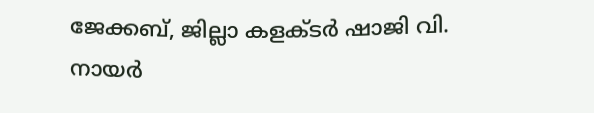ജേക്കബ്, ജില്ലാ കളക്ടർ ഷാജി വി. നായർ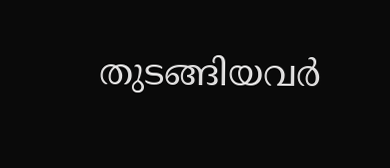തുടങ്ങിയവർ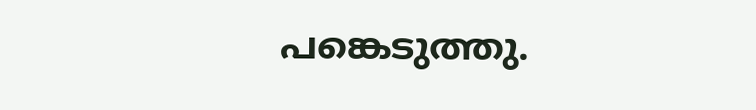പങ്കെടുത്തു.